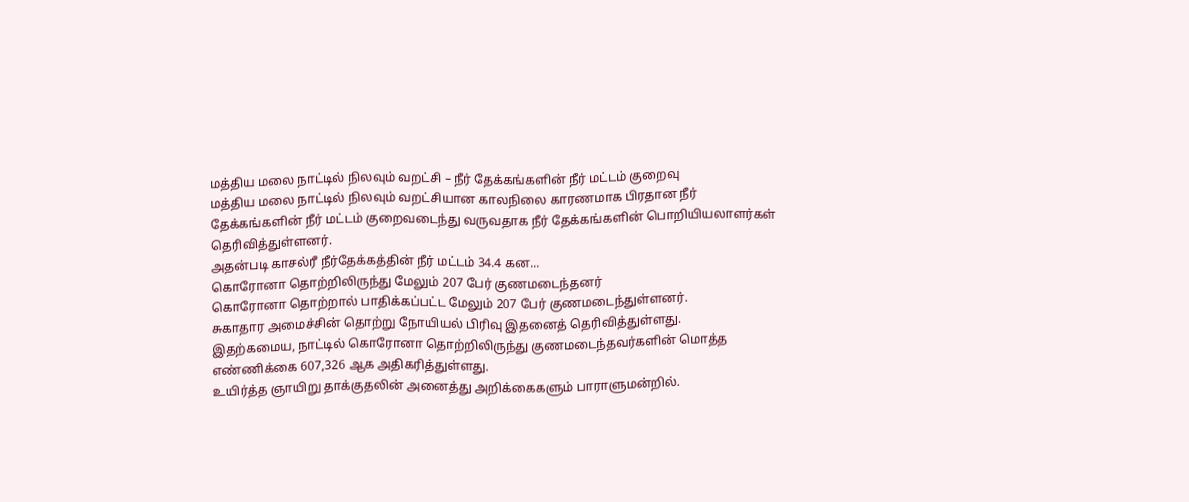மத்திய மலை நாட்டில் நிலவும் வறட்சி – நீர் தேக்கங்களின் நீர் மட்டம் குறைவு
மத்திய மலை நாட்டில் நிலவும் வறட்சியான காலநிலை காரணமாக பிரதான நீர் தேக்கங்களின் நீர் மட்டம் குறைவடைந்து வருவதாக நீர் தேக்கங்களின் பொறியியலாளர்கள் தெரிவித்துள்ளனர்.
அதன்படி காசல்ரீ நீர்தேக்கத்தின் நீர் மட்டம் 34.4 கன...
கொரோனா தொற்றிலிருந்து மேலும் 207 பேர் குணமடைந்தனர்
கொரோனா தொற்றால் பாதிக்கப்பட்ட மேலும் 207 பேர் குணமடைந்துள்ளனர்.
சுகாதார அமைச்சின் தொற்று நோயியல் பிரிவு இதனைத் தெரிவித்துள்ளது.
இதற்கமைய, நாட்டில் கொரோனா தொற்றிலிருந்து குணமடைந்தவர்களின் மொத்த எண்ணிக்கை 607,326 ஆக அதிகரித்துள்ளது.
உயிர்த்த ஞாயிறு தாக்குதலின் அனைத்து அறிக்கைகளும் பாராளுமன்றில்.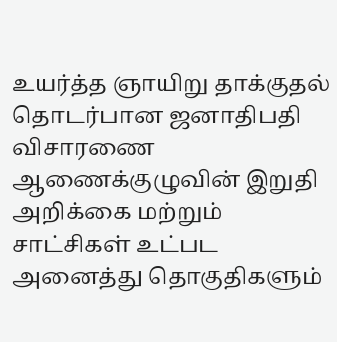உயர்த்த ஞாயிறு தாக்குதல் தொடர்பான ஜனாதிபதி விசாரணை ஆணைக்குழுவின் இறுதி அறிக்கை மற்றும் சாட்சிகள் உட்பட அனைத்து தொகுதிகளும்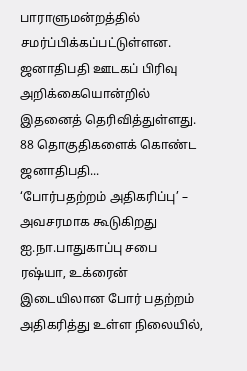பாராளுமன்றத்தில் சமர்ப்பிக்கப்பட்டுள்ளன.
ஜனாதிபதி ஊடகப் பிரிவு அறிக்கையொன்றில் இதனைத் தெரிவித்துள்ளது.
88 தொகுதிகளைக் கொண்ட ஜனாதிபதி...
‘போர்பதற்றம் அதிகரிப்பு’ – அவசரமாக கூடுகிறது ஐ.நா.பாதுகாப்பு சபை
ரஷ்யா, உக்ரைன் இடையிலான போர் பதற்றம் அதிகரித்து உள்ள நிலையில்,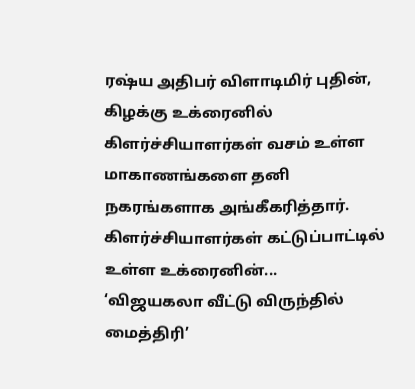ரஷ்ய அதிபர் விளாடிமிர் புதின், கிழக்கு உக்ரைனில் கிளர்ச்சியாளர்கள் வசம் உள்ள மாகாணங்களை தனி நகரங்களாக அங்கீகரித்தார்.
கிளர்ச்சியாளர்கள் கட்டுப்பாட்டில் உள்ள உக்ரைனின்...
‘விஜயகலா வீட்டு விருந்தில் மைத்திரி’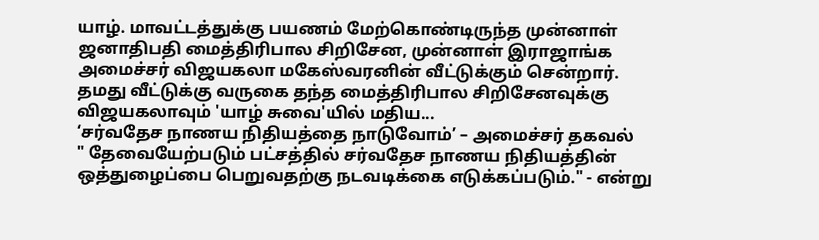யாழ். மாவட்டத்துக்கு பயணம் மேற்கொண்டிருந்த முன்னாள் ஜனாதிபதி மைத்திரிபால சிறிசேன, முன்னாள் இராஜாங்க அமைச்சர் விஜயகலா மகேஸ்வரனின் வீட்டுக்கும் சென்றார்.
தமது வீட்டுக்கு வருகை தந்த மைத்திரிபால சிறிசேனவுக்கு விஜயகலாவும் 'யாழ் சுவை'யில் மதிய...
‘சர்வதேச நாணய நிதியத்தை நாடுவோம்’ – அமைச்சர் தகவல்
" தேவையேற்படும் பட்சத்தில் சர்வதேச நாணய நிதியத்தின் ஒத்துழைப்பை பெறுவதற்கு நடவடிக்கை எடுக்கப்படும்." - என்று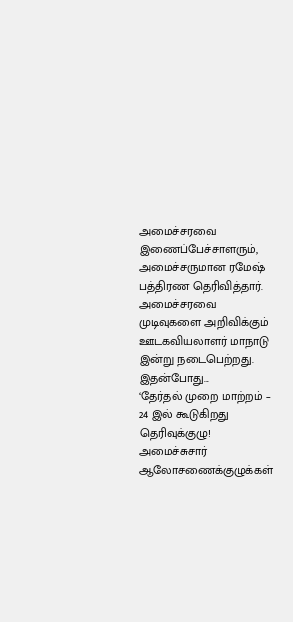அமைச்சரவை இணைப்பேச்சாளரும், அமைச்சருமான ரமேஷ் பத்திரண தெரிவித்தார்.
அமைச்சரவை முடிவுகளை அறிவிக்கும் ஊடகவியலாளர் மாநாடு இன்று நடைபெற்றது.
இதன்போது...
‘தேர்தல் முறை மாற்றம் – 24 இல் கூடுகிறது தெரிவுக்குழு!
அமைச்சுசார் ஆலோசணைக்குழுக்கள்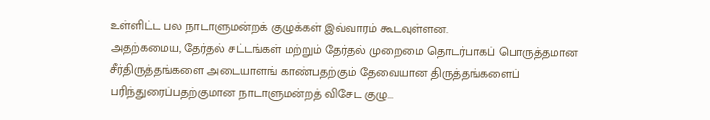உள்ளிட்ட பல நாடாளுமன்றக் குழுக்கள் இவ்வாரம் கூடவுள்ளன.
அதற்கமைய, தேர்தல் சட்டங்கள் மற்றும் தேர்தல் முறைமை தொடர்பாகப் பொருத்தமான சீர்திருத்தங்களை அடையாளங் காண்பதற்கும் தேவையான திருத்தங்களைப் பரிந்துரைப்பதற்குமான நாடாளுமன்றத் விசேட குழு...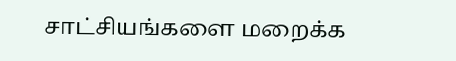சாட்சியங்களை மறைக்க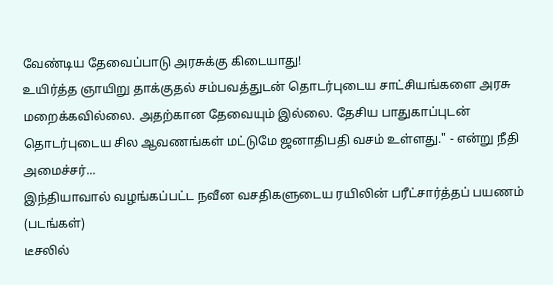வேண்டிய தேவைப்பாடு அரசுக்கு கிடையாது!
உயிர்த்த ஞாயிறு தாக்குதல் சம்பவத்துடன் தொடர்புடைய சாட்சியங்களை அரசு மறைக்கவில்லை. அதற்கான தேவையும் இல்லை. தேசிய பாதுகாப்புடன் தொடர்புடைய சில ஆவணங்கள் மட்டுமே ஜனாதிபதி வசம் உள்ளது." - என்று நீதி அமைச்சர்...
இந்தியாவால் வழங்கப்பட்ட நவீன வசதிகளுடைய ரயிலின் பரீட்சார்த்தப் பயணம் (படங்கள்)
டீசலில்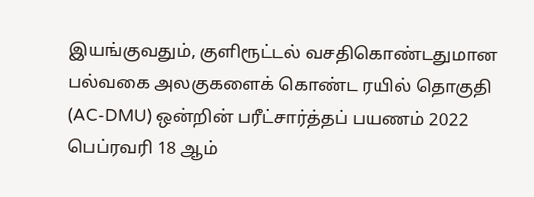இயங்குவதும், குளிரூட்டல் வசதிகொண்டதுமான பல்வகை அலகுகளைக் கொண்ட ரயில் தொகுதி (AC-DMU) ஒன்றின் பரீட்சார்த்தப் பயணம் 2022 பெப்ரவரி 18 ஆம்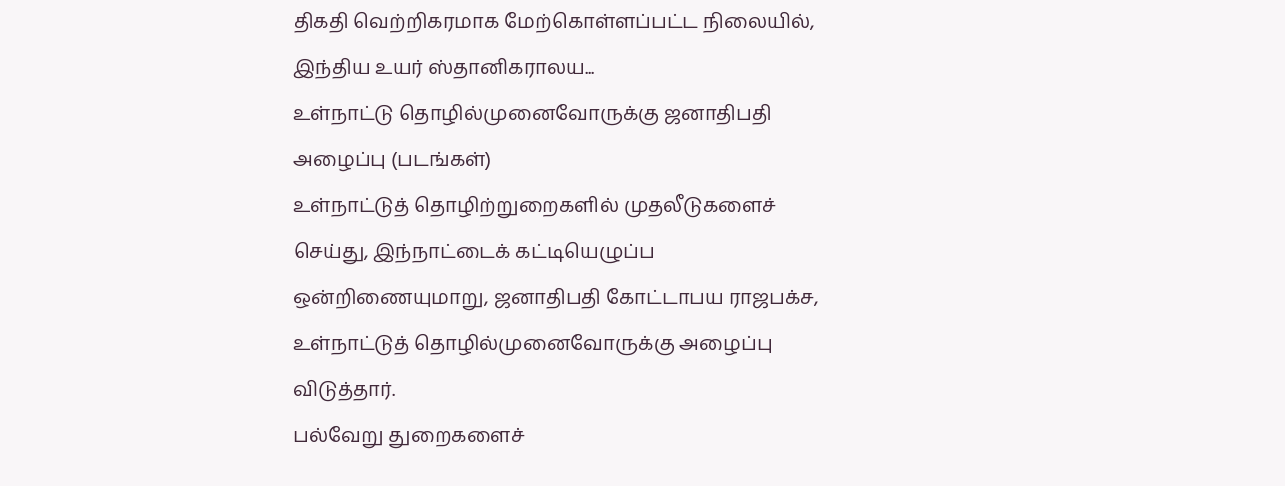திகதி வெற்றிகரமாக மேற்கொள்ளப்பட்ட நிலையில், இந்திய உயர் ஸ்தானிகராலய...
உள்நாட்டு தொழில்முனைவோருக்கு ஜனாதிபதி அழைப்பு (படங்கள்)
உள்நாட்டுத் தொழிற்றுறைகளில் முதலீடுகளைச் செய்து, இந்நாட்டைக் கட்டியெழுப்ப ஒன்றிணையுமாறு, ஜனாதிபதி கோட்டாபய ராஜபக்ச, உள்நாட்டுத் தொழில்முனைவோருக்கு அழைப்பு விடுத்தார்.
பல்வேறு துறைகளைச்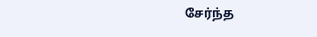சேர்ந்த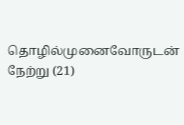தொழில்முனைவோருடன் நேற்று (21)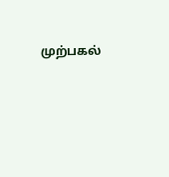முற்பகல்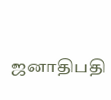ஜனாதிபதி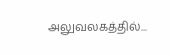அலுவலகத்தில்...